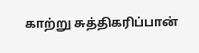காற்று சுத்திகரிப்பான்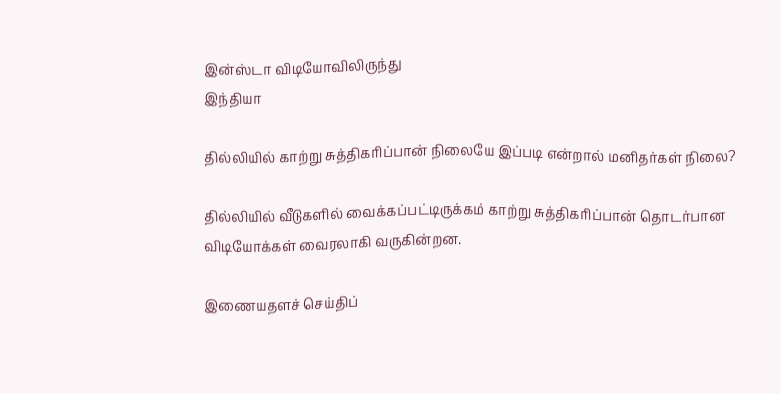இன்ஸ்டா விடியோவிலிருந்து
இந்தியா

தில்லியில் காற்று சுத்திகரிப்பான் நிலையே இப்படி என்றால் மனிதர்கள் நிலை?

தில்லியில் வீடுகளில் வைக்கப்பட்டிருக்கம் காற்று சுத்திகரிப்பான் தொடர்பான விடியோக்கள் வைரலாகி வருகின்றன.

இணையதளச் செய்திப்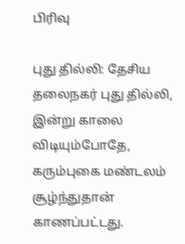பிரிவு

புது தில்லி: தேசிய தலைநகர் புது தில்லி, இன்று காலை விடியும்போதே, கரும்புகை மண்டலம் சூழ்ந்துதான் காணப்பட்டது.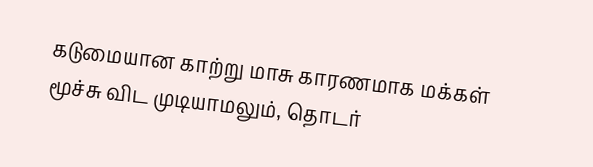கடுமையான காற்று மாசு காரணமாக மக்கள் மூச்சு விட முடியாமலும், தொடர்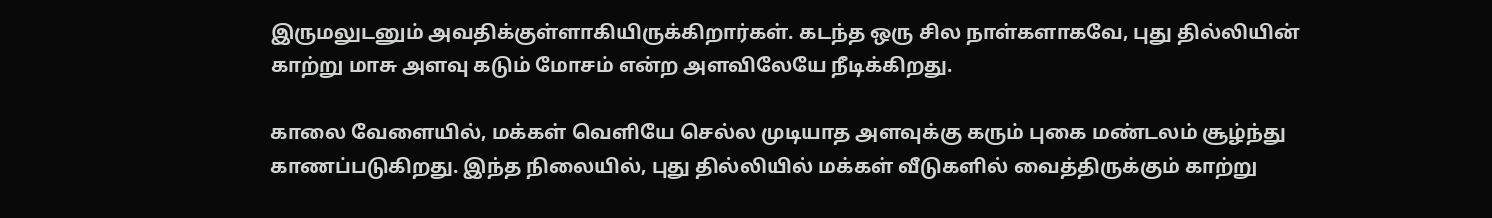இருமலுடனும் அவதிக்குள்ளாகியிருக்கிறார்கள். கடந்த ஒரு சில நாள்களாகவே, புது தில்லியின் காற்று மாசு அளவு கடும் மோசம் என்ற அளவிலேயே நீடிக்கிறது.

காலை வேளையில், மக்கள் வெளியே செல்ல முடியாத அளவுக்கு கரும் புகை மண்டலம் சூழ்ந்து காணப்படுகிறது. இந்த நிலையில், புது தில்லியில் மக்கள் வீடுகளில் வைத்திருக்கும் காற்று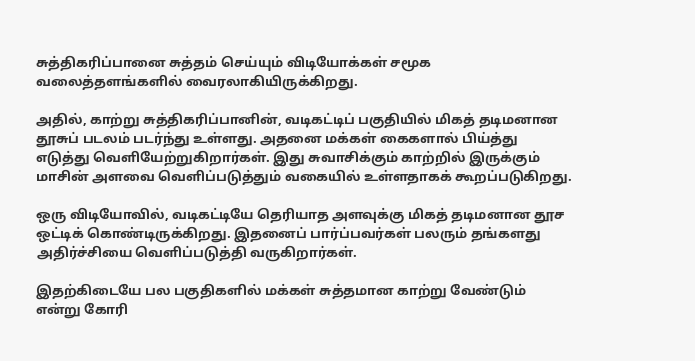சுத்திகரிப்பானை சுத்தம் செய்யும் விடியோக்கள் சமூக வலைத்தளங்களில் வைரலாகியிருக்கிறது.

அதில், காற்று சுத்திகரிப்பானின், வடிகட்டிப் பகுதியில் மிகத் தடிமனான தூசுப் படலம் படர்ந்து உள்ளது. அதனை மக்கள் கைகளால் பிய்த்து எடுத்து வெளியேற்றுகிறார்கள். இது சுவாசிக்கும் காற்றில் இருக்கும் மாசின் அளவை வெளிப்படுத்தும் வகையில் உள்ளதாகக் கூறப்படுகிறது.

ஒரு விடியோவில், வடிகட்டியே தெரியாத அளவுக்கு மிகத் தடிமனான தூச ஒட்டிக் கொண்டிருக்கிறது. இதனைப் பார்ப்பவர்கள் பலரும் தங்களது அதிர்ச்சியை வெளிப்படுத்தி வருகிறார்கள்.

இதற்கிடையே பல பகுதிகளில் மக்கள் சுத்தமான காற்று வேண்டும் என்று கோரி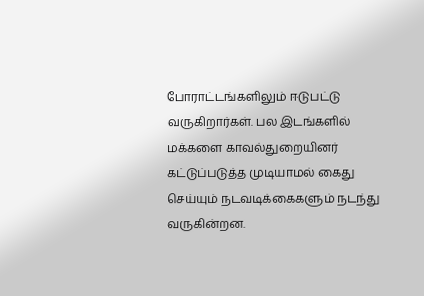போராட்டங்களிலும் ஈடுபட்டு வருகிறார்கள். பல இடங்களில் மக்களை காவல்துறையினர் கட்டுப்படுத்த முடியாமல் கைது செய்யும் நடவடிக்கைகளும் நடந்து வருகின்றன.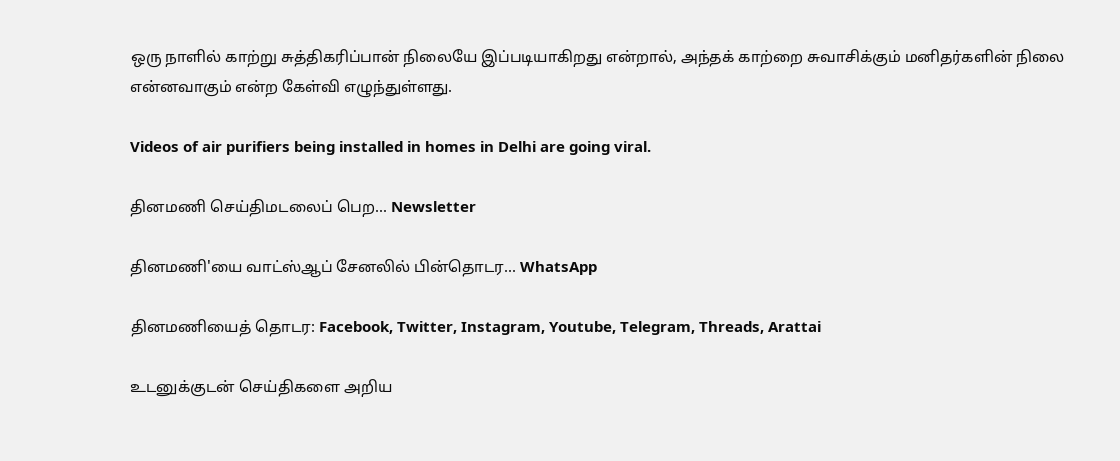ஒரு நாளில் காற்று சுத்திகரிப்பான் நிலையே இப்படியாகிறது என்றால், அந்தக் காற்றை சுவாசிக்கும் மனிதர்களின் நிலை என்னவாகும் என்ற கேள்வி எழுந்துள்ளது.

Videos of air purifiers being installed in homes in Delhi are going viral.

தினமணி செய்திமடலைப் பெற... Newsletter

தினமணி'யை வாட்ஸ்ஆப் சேனலில் பின்தொடர... WhatsApp

தினமணியைத் தொடர: Facebook, Twitter, Instagram, Youtube, Telegram, Threads, Arattai

உடனுக்குடன் செய்திகளை அறிய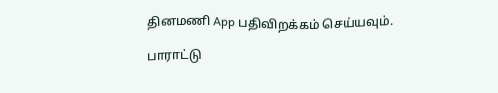தினமணி App பதிவிறக்கம் செய்யவும்.

பாராட்டு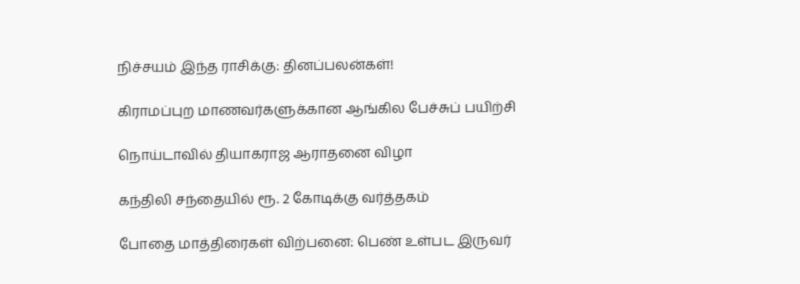நிச்சயம் இந்த ராசிக்கு: தினப்பலன்கள்!

கிராமப்புற மாணவர்களுக்கான ஆங்கில பேச்சுப் பயிற்சி

நொய்டாவில் தியாகராஜ ஆராதனை விழா

கந்திலி சந்தையில் ரூ. 2 கோடிக்கு வர்த்தகம்

போதை மாத்திரைகள் விற்பனை: பெண் உள்பட இருவர்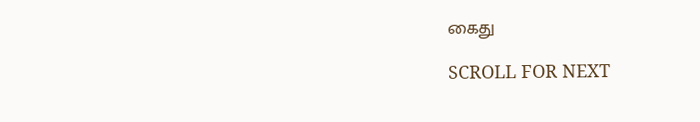கைது

SCROLL FOR NEXT